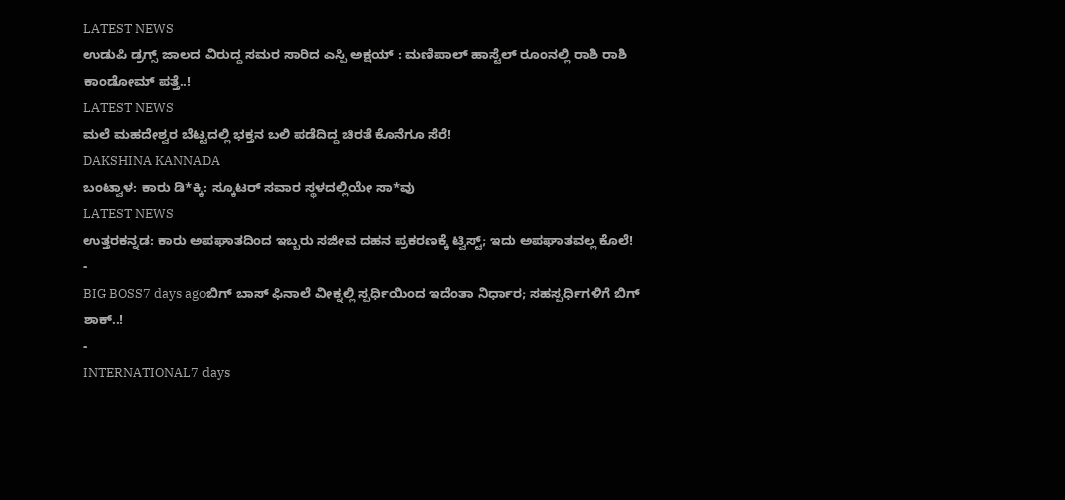LATEST NEWS
ಉಡುಪಿ ಡ್ರಗ್ಸ್ ಜಾಲದ ವಿರುದ್ದ ಸಮರ ಸಾರಿದ ಎಸ್ಪಿ ಅಕ್ಷಯ್ : ಮಣಿಪಾಲ್ ಹಾಸ್ಟೆಲ್ ರೂಂನಲ್ಲಿ ರಾಶಿ ರಾಶಿ ಕಾಂಡೋಮ್ ಪತ್ತೆ..!
LATEST NEWS
ಮಲೆ ಮಹದೇಶ್ವರ ಬೆಟ್ಟದಲ್ಲಿ ಭಕ್ತನ ಬಲಿ ಪಡೆದಿದ್ದ ಚಿರತೆ ಕೊನೆಗೂ ಸೆರೆ!
DAKSHINA KANNADA
ಬಂಟ್ವಾಳ: ಕಾರು ಡಿ*ಕ್ಕಿ: ಸ್ಕೂಟರ್ ಸವಾರ ಸ್ಥಳದಲ್ಲಿಯೇ ಸಾ*ವು
LATEST NEWS
ಉತ್ತರಕನ್ನಡ: ಕಾರು ಅಪಘಾತದಿಂದ ಇಬ್ಬರು ಸಜೀವ ದಹನ ಪ್ರಕರಣಕ್ಕೆ ಟ್ವಿಸ್ಟ್; ಇದು ಅಪಘಾತವಲ್ಲ ಕೊಲೆ!
-
BIG BOSS7 days agoಬಿಗ್ ಬಾಸ್ ಫಿನಾಲೆ ವೀಕ್ನಲ್ಲಿ ಸ್ಪರ್ಧಿಯಿಂದ ಇದೆಂತಾ ನಿರ್ಧಾರ; ಸಹಸ್ಪರ್ಧಿಗಳಿಗೆ ಬಿಗ್ ಶಾಕ್..!
-
INTERNATIONAL7 days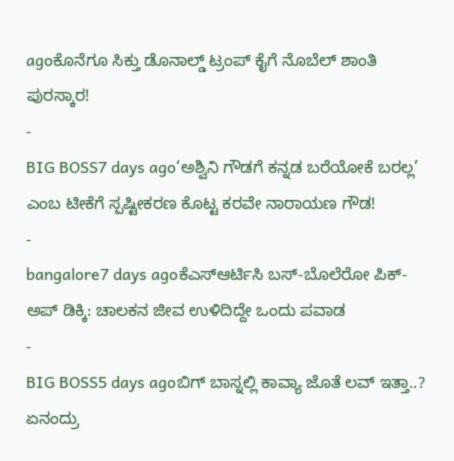agoಕೊನೆಗೂ ಸಿಕ್ತು ಡೊನಾಲ್ಡ್ ಟ್ರಂಪ್ ಕೈಗೆ ನೊಬೆಲ್ ಶಾಂತಿ ಪುರಸ್ಕಾರ!
-
BIG BOSS7 days ago‘ಅಶ್ವಿನಿ ಗೌಡಗೆ ಕನ್ನಡ ಬರೆಯೋಕೆ ಬರಲ್ಲ’ ಎಂಬ ಟೀಕೆಗೆ ಸ್ಪಷ್ಟೀಕರಣ ಕೊಟ್ಟ ಕರವೇ ನಾರಾಯಣ ಗೌಡ!
-
bangalore7 days agoಕೆಎಸ್ಆರ್ಟಿಸಿ ಬಸ್-ಬೊಲೆರೋ ಪಿಕ್-ಅಪ್ ಡಿಕ್ಕಿ: ಚಾಲಕನ ಜೀವ ಉಳಿದಿದ್ದೇ ಒಂದು ಪವಾಡ
-
BIG BOSS5 days agoಬಿಗ್ ಬಾಸ್ನಲ್ಲಿ ಕಾವ್ಯಾ ಜೊತೆ ಲವ್ ಇತ್ತಾ..? ಏನಂದ್ರು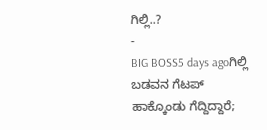ಗಿಲ್ಲಿ..?
-
BIG BOSS5 days agoಗಿಲ್ಲಿ ಬಡವನ ಗೆಟಪ್ ಹಾಕ್ಕೊಂಡು ಗೆದ್ದಿದ್ದಾರೆ;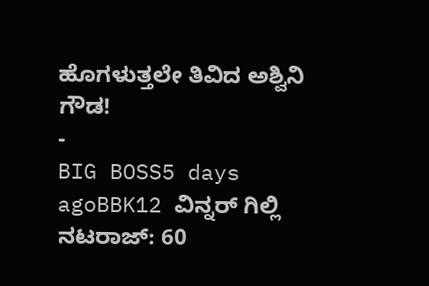ಹೊಗಳುತ್ತಲೇ ತಿವಿದ ಅಶ್ವಿನಿ ಗೌಡ!
-
BIG BOSS5 days agoBBK12 ವಿನ್ನರ್ ಗಿಲ್ಲಿ ನಟರಾಜ್: 60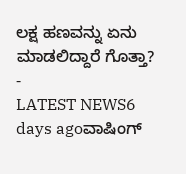ಲಕ್ಷ ಹಣವನ್ನು ಏನು ಮಾಡಲಿದ್ದಾರೆ ಗೊತ್ತಾ?
-
LATEST NEWS6 days agoವಾಷಿಂಗ್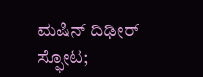ಮಷಿನ್ ದಿಢೀರ್ ಸ್ಫೋಟ;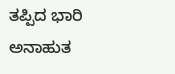ತಪ್ಪಿದ ಭಾರಿ ಅನಾಹುತ